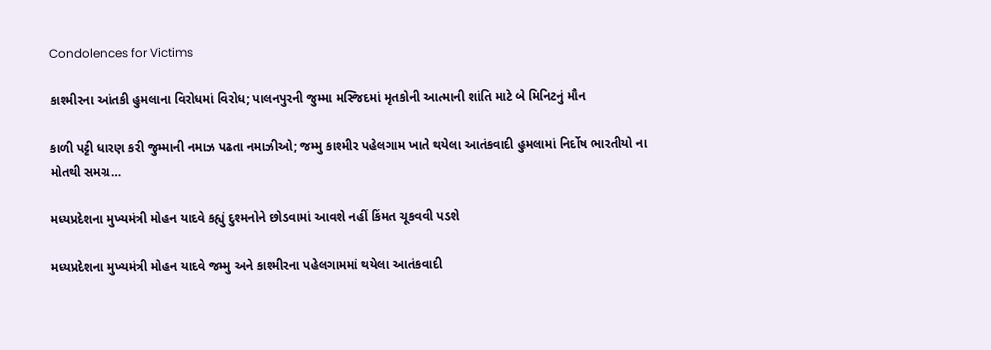Condolences for Victims

કાશ્મીરના આંતકી હુમલાના વિરોધમાં વિરોધ; પાલનપુરની જુમ્મા મસ્જિદમાં મૃતકોની આત્માની શાંતિ માટે બે મિનિટનું મૌન

કાળી પટ્ટી ધારણ કરી જુમ્માની નમાઝ પઢતા નમાઝીઓ; જમ્મુ કાશ્મીર પહેલગામ ખાતે થયેલા આતંકવાદી હુમલામાં નિર્દોષ ભારતીયો ના મોતથી સમગ્ર…

મધ્યપ્રદેશના મુખ્યમંત્રી મોહન યાદવે કહ્યું દુશ્મનોને છોડવામાં આવશે નહીં કિંમત ચૂકવવી પડશે

મધ્યપ્રદેશના મુખ્યમંત્રી મોહન યાદવે જમ્મુ અને કાશ્મીરના પહેલગામમાં થયેલા આતંકવાદી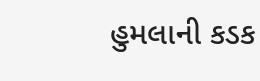હુમલાની કડક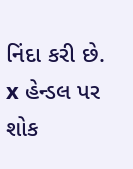નિંદા કરી છે. x હેન્ડલ પર શોક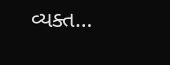વ્યક્ત…